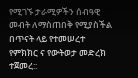የሚገኙ ታራሚዎችን ሰብዓዊ መብት ለማስጠበቅ የሚያስችል በጥናት ላይ የተመሠረተ የምክክር ና የውትወታ መድረክ ተጀመረ::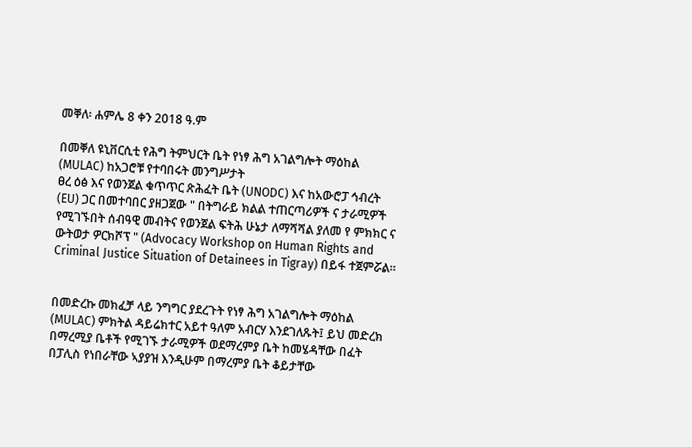መቐለ፡ ሐምሌ 8 ቀን 2018 ዓ.ም

በመቐለ ዩኒቨርሲቲ የሕግ ትምህርት ቤት የነፃ ሕግ አገልግሎት ማዕከል (MULAC) ከአጋሮቹ የተባበሩት መንግሥታት
ፀረ ዕፅ እና የወንጀል ቁጥጥር ጽሕፈት ቤት (UNODC) እና ከአውሮፓ ኅብረት (EU) ጋር በመተባበር ያዘጋጀው " በትግራይ ክልል ተጠርጣሪዎች ና ታራሚዎች የሚገኙበት ሰብዓዊ መብትና የወንጀል ፍትሕ ሁኔታ ለማሻሻል ያለመ የ ምክክር ና ውትወታ ዎርክሾፕ " (Advocacy Workshop on Human Rights and Criminal Justice Situation of Detainees in Tigray) በይፋ ተጀምሯል።


በመድረኩ መክፈቻ ላይ ንግግር ያደረጉት የነፃ ሕግ አገልግሎት ማዕከል (MULAC) ምክትል ዳይሬክተር አይተ ዓለም አብርሃ እንደገለጹት፤ ይህ መድረክ በማረሚያ ቤቶች የሚገኙ ታራሚዎች ወደማረምያ ቤት ከመሄዳቸው በፈት በፓሊስ የነበራቸው ኣያያዝ እንዲሁም በማረምያ ቤት ቆይታቸው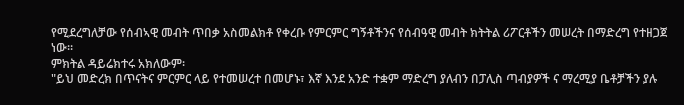የሚደረግለቻው የሰብኣዊ መብት ጥበቃ አስመልክቶ የቀረቡ የምርምር ግኝቶችንና የሰብዓዊ መብት ክትትል ሪፖርቶችን መሠረት በማድረግ የተዘጋጀ ነው።
ምክትል ዳይሬክተሩ አክለውም፡
"ይህ መድረክ በጥናትና ምርምር ላይ የተመሠረተ በመሆኑ፣ እኛ እንደ አንድ ተቋም ማድረግ ያለብን በፓሊስ ጣብያዎች ና ማረሚያ ቤቶቻችን ያሉ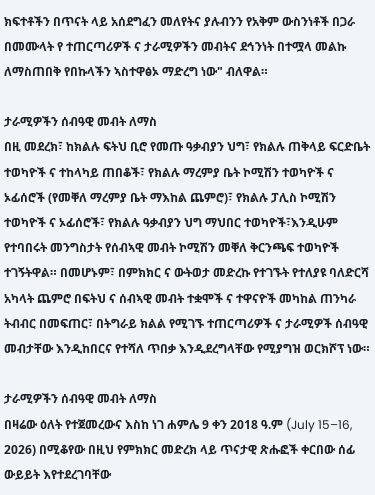ክፍተቶችን በጥናት ላይ አሰደግፈን መለየትና ያሉብንን የአቅም ውስንነቶች በጋራ በመሙላት የ ተጠርጣሪዎች ና ታራሚዎችን መብትና ደኅንነት በተሟላ መልኩ ለማስጠበቅ የበኩላችን ኣስተዋፅኦ ማድረግ ነው" ብለዋል።

ታራሚዎችን ሰብዓዊ መብት ለማስ
በዚ መደረክ፣ ከክልሉ ፍትህ ቢሮ የመጡ ዓቃብያን ህግ፣ የክልሉ ጠቅላይ ፍርድቤት ተወካዮች ና ተከላካይ ጠበቆች፣ የክልሉ ማረምያ ቤት ኮሚሽን ተወካዮች ና ኦፊሰሮች (የመቐለ ማረምያ ቤት ማእከል ጨምሮ)፣ የክልሉ ፓሊስ ኮሚሽን ተወካዮች ና ኦፊሰሮች፣ የክልሉ ዓቃብያን ህግ ማህበር ተወካዮች፣እንዲሁም የተባበሩት መንግስታት የሰብኣዊ መብት ኮሚሽን መቐለ ቅርንጫፍ ተወካዮች ተገኝትዋል። በመሆኑም፣ በምክክር ና ውትወታ መድረኩ የተገኙት የተለያዩ ባለድርሻ አካላት ጨምሮ በፍትህ ና ሰብኣዊ መብት ተቋሞች ና ተዋናዮች መካከል ጠንካራ ትብብር በመፍጠር፣ በትግራይ ክልል የሚገኙ ተጠርጣሪዎች ና ታራሚዎች ሰብዓዊ መብታቸው እንዲከበርና የተሻለ ጥበቃ እንዲደረግላቸው የሚያግዝ ወርክሾፕ ነው።

ታራሚዎችን ሰብዓዊ መብት ለማስ
በዛሬው ዕለት የተጀመረውና እስከ ነገ ሐምሌ 9 ቀን 2018 ዓ.ም (July 15–16, 2026) በሚቆየው በዚህ የምክክር መድረክ ላይ ጥናታዊ ጽሑፎች ቀርበው ሰፊ ውይይት እየተደረገባቸው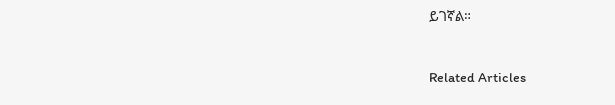ይገኛል።



Related Articles